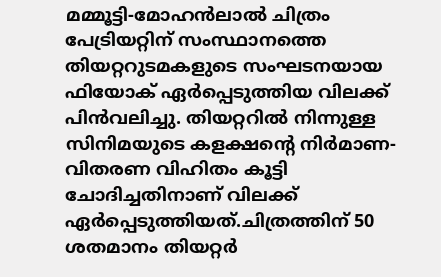മമ്മൂട്ടി-മോഹൻലാൽ ചിത്രം പേട്രിയറ്റിന് സംസ്ഥാനത്തെ തിയറ്ററുടമകളുടെ സംഘടനയായ ഫിയോക് ഏർപ്പെടുത്തിയ വിലക്ക് പിൻവലിച്ചു. തിയറ്ററിൽ നിന്നുള്ള സിനിമയുടെ കളക്ഷൻ്റെ നിർമാണ-വിതരണ വിഹിതം കൂട്ടി ചോദിച്ചതിനാണ് വിലക്ക് ഏർപ്പെടുത്തിയത്.ചിത്രത്തിന് 50 ശതമാനം തിയറ്റർ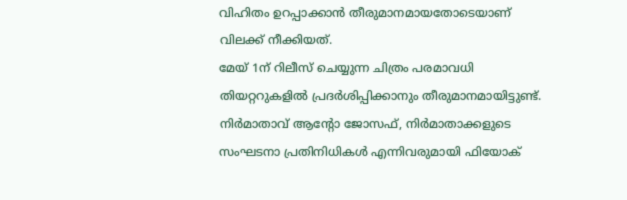വിഹിതം ഉറപ്പാക്കാൻ തീരുമാനമായതോടെയാണ് വിലക്ക് നീക്കിയത്.
മേയ് 1ന് റിലീസ് ചെയ്യുന്ന ചിത്രം പരമാവധി തിയറ്ററുകളിൽ പ്രദർശിപ്പിക്കാനും തീരുമാനമായിട്ടുണ്ട്. നിർമാതാവ് ആൻ്റോ ജോസഫ്, നിർമാതാക്കളുടെ സംഘടനാ പ്രതിനിധികൾ എന്നിവരുമായി ഫിയോക്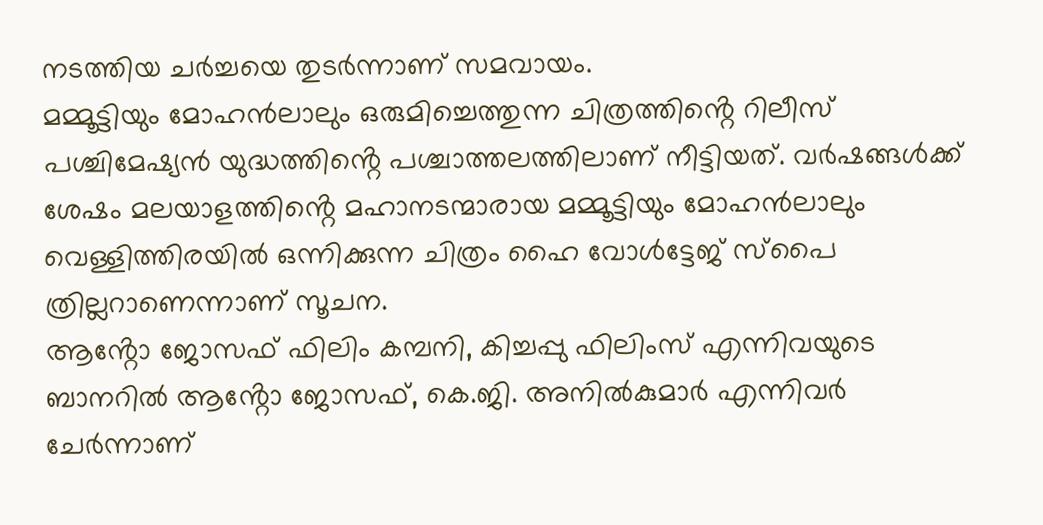നടത്തിയ ചർച്ചയെ തുടർന്നാണ് സമവായം.
മമ്മൂട്ടിയും മോഹൻലാലും ഒരുമിച്ചെത്തുന്ന ചിത്രത്തിൻ്റെ റിലീസ് പശ്ചിമേഷ്യൻ യുദ്ധത്തിൻ്റെ പശ്ചാത്തലത്തിലാണ് നീട്ടിയത്. വർഷങ്ങൾക്ക് ശേഷം മലയാളത്തിൻ്റെ മഹാനടന്മാരായ മമ്മൂട്ടിയും മോഹൻലാലും വെള്ളിത്തിരയിൽ ഒന്നിക്കുന്ന ചിത്രം ഹൈ വോൾട്ടേജ് സ്പൈ ത്രില്ലറാണെന്നാണ് സൂചന.
ആൻ്റോ ജോസഫ് ഫിലിം കമ്പനി, കിച്ചപ്പു ഫിലിംസ് എന്നിവയുടെ ബാനറിൽ ആൻ്റോ ജോസഫ്, കെ.ജി. അനിൽകുമാർ എന്നിവർ ചേർന്നാണ്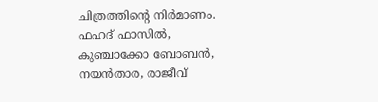ചിത്രത്തിൻ്റെ നിർമാണം. ഫഹദ് ഫാസിൽ, കുഞ്ചാക്കോ ബോബൻ, നയൻതാര, രാജീവ്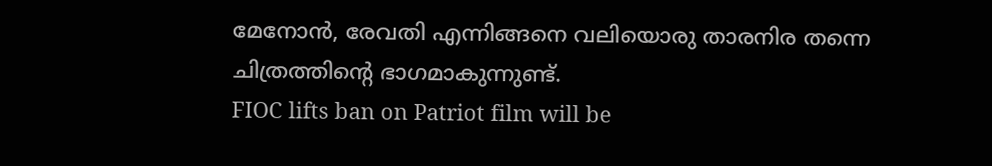മേനോൻ, രേവതി എന്നിങ്ങനെ വലിയൊരു താരനിര തന്നെ ചിത്രത്തിൻ്റെ ഭാഗമാകുന്നുണ്ട്.
FIOC lifts ban on Patriot film will be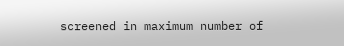screened in maximum number of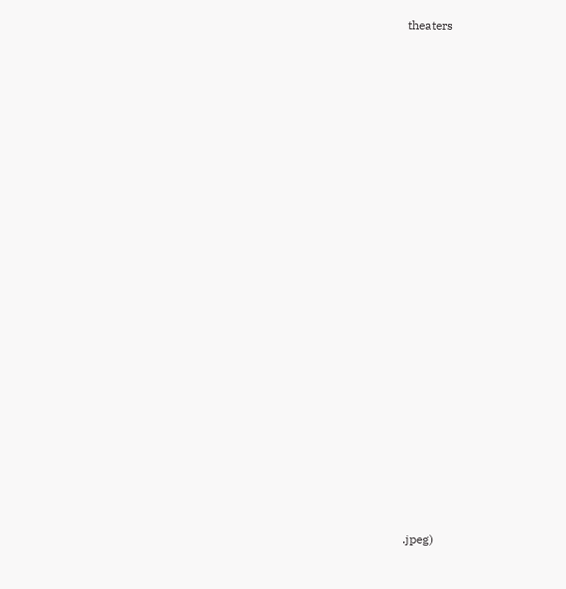theaters
































.jpeg)